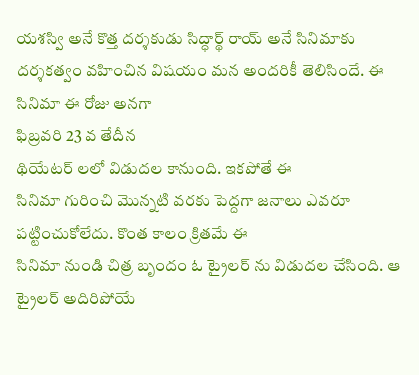యశస్వి అనే కొత్త దర్శకుడు సిద్ధార్థ్ రాయ్ అనే సినిమాకు దర్శకత్వం వహించిన విషయం మన అందరికీ తెలిసిందే. ఈ
సినిమా ఈ రోజు అనగా
ఫిబ్రవరి 23 వ తేదీన
థియేటర్ లలో విడుదల కానుంది. ఇకపోతే ఈ
సినిమా గురించి మొన్నటి వరకు పెద్దగా జనాలు ఎవరూ పట్టించుకోలేదు. కొంత కాలం క్రితమే ఈ
సినిమా నుండి చిత్ర బృందం ఓ ట్రైలర్ ను విడుదల చేసింది. ఆ ట్రైలర్ అదిరిపోయే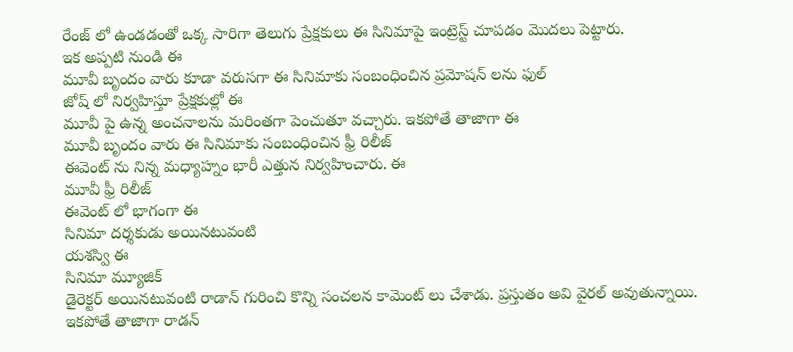రేంజ్ లో ఉండడంతో ఒక్క సారిగా తెలుగు ప్రేక్షకులు ఈ సినిమాపై ఇంట్రెస్ట్ చూపడం మొదలు పెట్టారు.
ఇక అప్పటి నుండి ఈ
మూవీ బృందం వారు కూడా వరుసగా ఈ సినిమాకు సంబంధించిన ప్రమోషన్ లను ఫుల్
జోష్ లో నిర్వహిస్తూ ప్రేక్షకుల్లో ఈ
మూవీ పై ఉన్న అంచనాలను మరింతగా పెంచుతూ వచ్చారు. ఇకపోతే తాజాగా ఈ
మూవీ బృందం వారు ఈ సినిమాకు సంబంధించిన ఫ్రీ రిలీజ్
ఈవెంట్ ను నిన్న మధ్యాహ్నం భారీ ఎత్తున నిర్వహించారు. ఈ
మూవీ ఫ్రీ రిలీజ్
ఈవెంట్ లో భాగంగా ఈ
సినిమా దర్శకుడు అయినటువంటి
యశస్వి ఈ
సినిమా మ్యూజిక్
డైరెక్టర్ అయినటువంటి రాడాన్ గురించి కొన్ని సంచలన కామెంట్ లు చేశాడు. ప్రస్తుతం అవి వైరల్ అవుతున్నాయి. ఇకపోతే తాజాగా రాడన్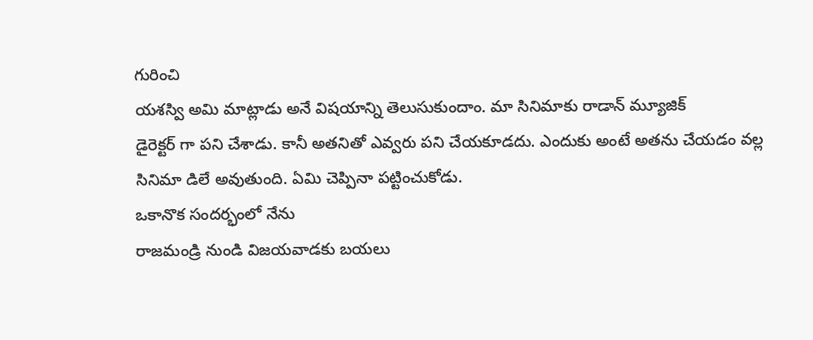గురించి
యశస్వి అమి మాట్లాడు అనే విషయాన్ని తెలుసుకుందాం. మా సినిమాకు రాడాన్ మ్యూజిక్
డైరెక్టర్ గా పని చేశాడు. కానీ అతనితో ఎవ్వరు పని చేయకూడదు. ఎందుకు అంటే అతను చేయడం వల్ల
సినిమా డిలే అవుతుంది. ఏమి చెప్పినా పట్టించుకోడు.
ఒకానొక సందర్భంలో నేను
రాజమండ్రి నుండి విజయవాడకు బయలు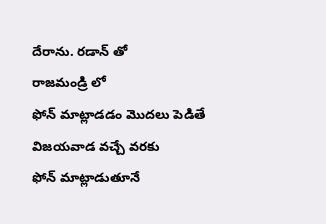దేరాను. రడాన్ తో
రాజమండ్రి లో
ఫోన్ మాట్లాడడం మొదలు పెడితే
విజయవాడ వచ్చే వరకు
ఫోన్ మాట్లాడుతూనే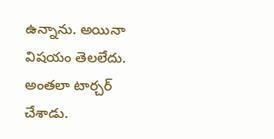ఉన్నాను. అయినా విషయం తెలలేదు. అంతలా టార్చర్ చేశాడు.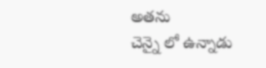అతను
చెన్నై లో ఉన్నాడు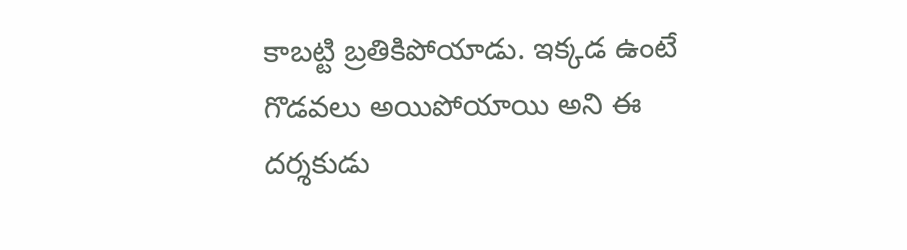కాబట్టి బ్రతికిపోయాడు. ఇక్కడ ఉంటే గొడవలు అయిపోయాయి అని ఈ దర్శకుడు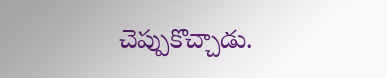చెప్పుకొచ్చాడు.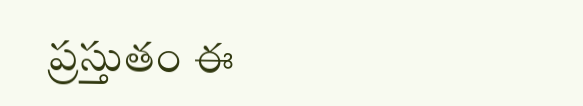ప్రస్తుతం ఈ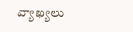వ్యాఖ్యలు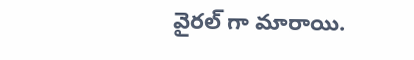వైరల్ గా మారాయి.